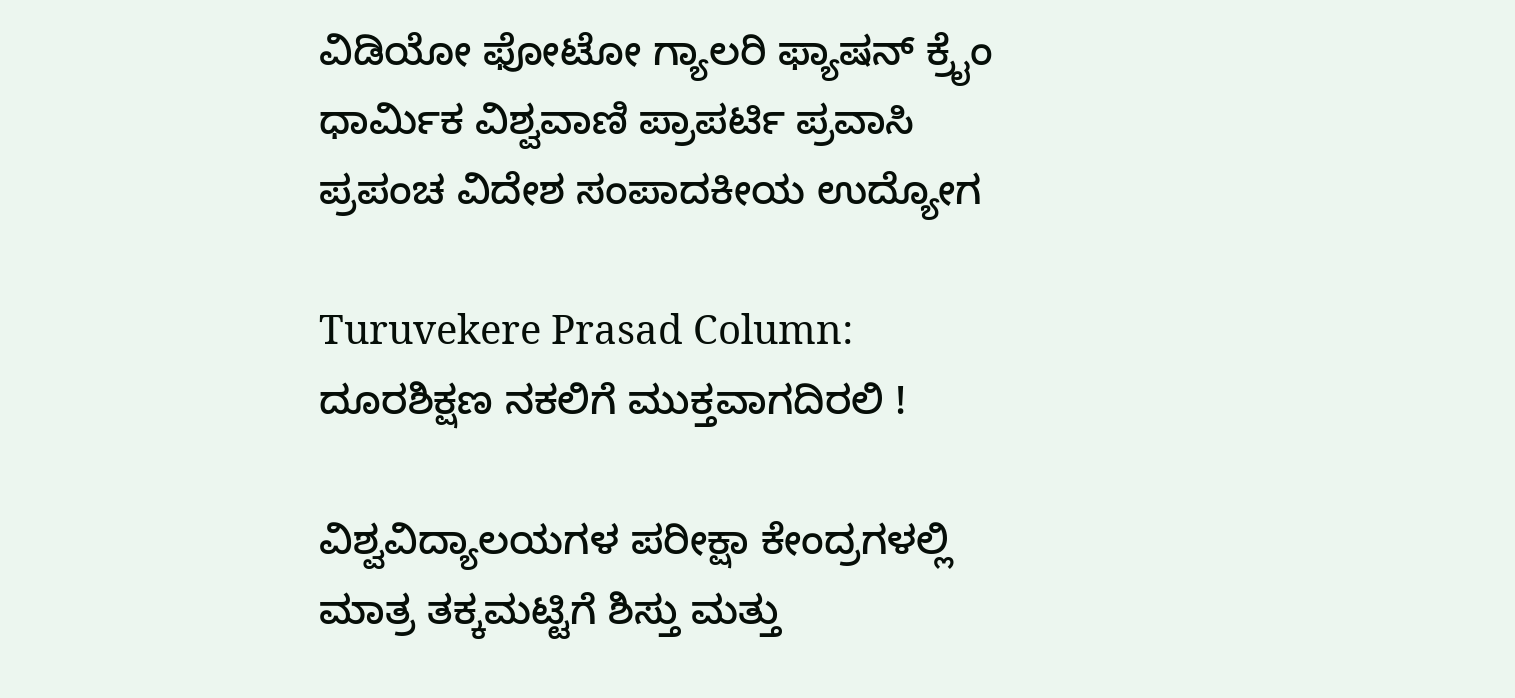ವಿಡಿಯೋ ಫೋಟೋ ಗ್ಯಾಲರಿ ಫ್ಯಾಷನ್ ಕ್ರೈಂ ಧಾರ್ಮಿಕ ವಿಶ್ವವಾಣಿ ಪ್ರಾಪರ್ಟಿ ಪ್ರವಾಸಿ ಪ್ರಪಂಚ ವಿದೇಶ ಸಂಪಾದಕೀಯ ಉದ್ಯೋಗ

Turuvekere Prasad Column: ದೂರಶಿಕ್ಷಣ ನಕಲಿಗೆ ಮುಕ್ತವಾಗದಿರಲಿ !

ವಿಶ್ವವಿದ್ಯಾಲಯಗಳ ಪರೀಕ್ಷಾ ಕೇಂದ್ರಗಳಲ್ಲಿ ಮಾತ್ರ ತಕ್ಕಮಟ್ಟಿಗೆ ಶಿಸ್ತು ಮತ್ತು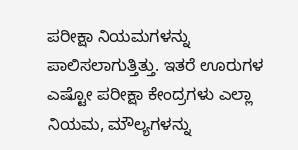ಪರೀಕ್ಷಾ ನಿಯಮಗಳನ್ನು ಪಾಲಿಸಲಾಗುತ್ತಿತ್ತು. ಇತರೆ ಊರುಗಳ ಎಷ್ಟೋ ಪರೀಕ್ಷಾ ಕೇಂದ್ರಗಳು ಎಲ್ಲಾ ನಿಯಮ, ಮೌಲ್ಯಗಳನ್ನು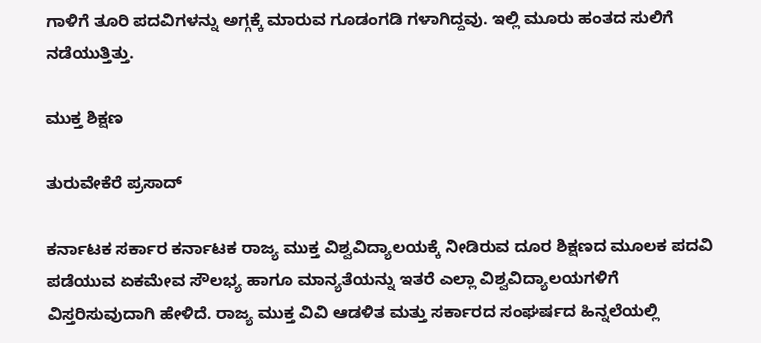ಗಾಳಿಗೆ ತೂರಿ ಪದವಿಗಳನ್ನು ಅಗ್ಗಕ್ಕೆ ಮಾರುವ ಗೂಡಂಗಡಿ ಗಳಾಗಿದ್ದವು. ಇಲ್ಲಿ ಮೂರು ಹಂತದ ಸುಲಿಗೆ ನಡೆಯುತ್ತಿತ್ತು.

ಮುಕ್ತ ಶಿಕ್ಷಣ

ತುರುವೇಕೆರೆ ಪ್ರಸಾದ್

ಕರ್ನಾಟಕ ಸರ್ಕಾರ ಕರ್ನಾಟಕ ರಾಜ್ಯ ಮುಕ್ತ ವಿಶ್ವವಿದ್ಯಾಲಯಕ್ಕೆ ನೀಡಿರುವ ದೂರ ಶಿಕ್ಷಣದ ಮೂಲಕ ಪದವಿ ಪಡೆಯುವ ಏಕಮೇವ ಸೌಲಭ್ಯ ಹಾಗೂ ಮಾನ್ಯತೆಯನ್ನು ಇತರೆ ಎಲ್ಲಾ ವಿಶ್ವವಿದ್ಯಾಲಯಗಳಿಗೆ ವಿಸ್ತರಿಸುವುದಾಗಿ ಹೇಳಿದೆ. ರಾಜ್ಯ ಮುಕ್ತ ವಿವಿ ಆಡಳಿತ ಮತ್ತು ಸರ್ಕಾರದ ಸಂಘರ್ಷದ ಹಿನ್ನಲೆಯಲ್ಲಿ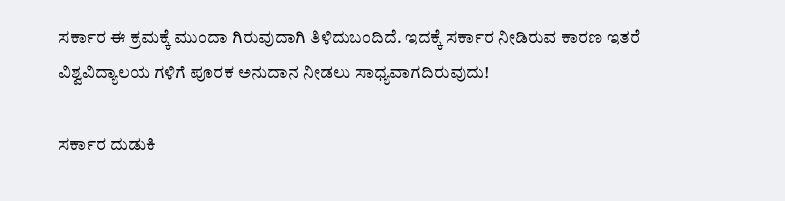ಸರ್ಕಾರ ಈ ಕ್ರಮಕ್ಕೆ ಮುಂದಾ ಗಿರುವುದಾಗಿ ತಿಳಿದುಬಂದಿದೆ. ಇದಕ್ಕೆ ಸರ್ಕಾರ ನೀಡಿರುವ ಕಾರಣ ಇತರೆ ವಿಶ್ವವಿದ್ಯಾಲಯ ಗಳಿಗೆ ಪೂರಕ ಅನುದಾನ ನೀಡಲು ಸಾಧ್ಯವಾಗದಿರುವುದು!

ಸರ್ಕಾರ ದುಡುಕಿ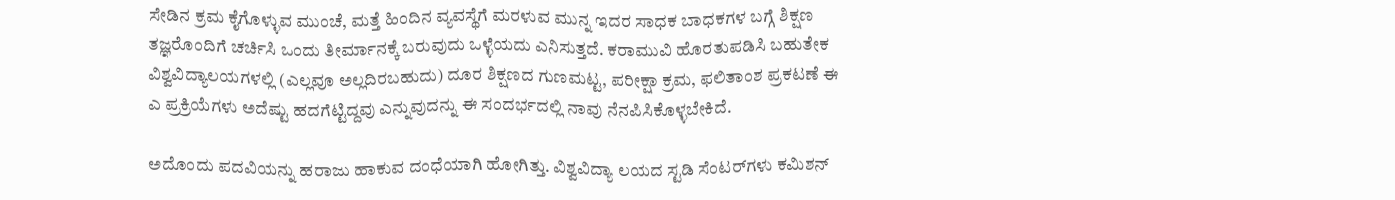ಸೇಡಿನ ಕ್ರಮ ಕೈಗೊಳ್ಳುವ ಮುಂಚೆ, ಮತ್ತೆ ಹಿಂದಿನ ವ್ಯವಸ್ಥೆಗೆ ಮರಳುವ ಮುನ್ನ ಇದರ ಸಾಧಕ ಬಾಧಕಗಳ ಬಗ್ಗೆ ಶಿಕ್ಷಣ ತಜ್ಞರೊಂದಿಗೆ ಚರ್ಚಿಸಿ ಒಂದು ತೀರ್ಮಾನಕ್ಕೆ ಬರುವುದು ಒಳ್ಳೆಯದು ಎನಿಸುತ್ತದೆ. ಕರಾಮುವಿ ಹೊರತುಪಡಿಸಿ ಬಹುತೇಕ ವಿಶ್ವವಿದ್ಯಾಲಯಗಳಲ್ಲಿ (ಎಲ್ಲವೂ ಅಲ್ಲದಿರಬಹುದು) ದೂರ ಶಿಕ್ಷಣದ ಗುಣಮಟ್ಟ, ಪರೀಕ್ಷಾ ಕ್ರಮ, ಫಲಿತಾಂಶ ಪ್ರಕಟಣೆ ಈ ಎ ಪ್ರಕ್ರಿಯೆಗಳು ಅದೆಷ್ಟು ಹದಗೆಟ್ಟಿದ್ದವು ಎನ್ನುವುದನ್ನು ಈ ಸಂದರ್ಭದಲ್ಲಿ ನಾವು ನೆನಪಿಸಿಕೊಳ್ಳಬೇಕಿದೆ.

ಅದೊಂದು ಪದವಿಯನ್ನು ಹರಾಜು ಹಾಕುವ ದಂಧೆಯಾಗಿ ಹೋಗಿತ್ತು. ವಿಶ್ವವಿದ್ಯಾ ಲಯದ ಸ್ಟಡಿ ಸೆಂಟರ್‌ಗಳು ಕಮಿಶನ್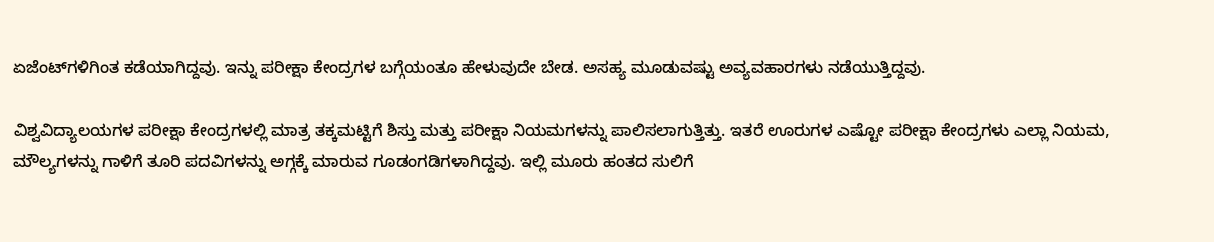ಏಜೆಂಟ್‌ಗಳಿಗಿಂತ ಕಡೆಯಾಗಿದ್ದವು. ಇನ್ನು ಪರೀಕ್ಷಾ ಕೇಂದ್ರಗಳ ಬಗ್ಗೆಯಂತೂ ಹೇಳುವುದೇ ಬೇಡ. ಅಸಹ್ಯ ಮೂಡುವಷ್ಟು ಅವ್ಯವಹಾರಗಳು ನಡೆಯುತ್ತಿದ್ದವು.

ವಿಶ್ವವಿದ್ಯಾಲಯಗಳ ಪರೀಕ್ಷಾ ಕೇಂದ್ರಗಳಲ್ಲಿ ಮಾತ್ರ ತಕ್ಕಮಟ್ಟಿಗೆ ಶಿಸ್ತು ಮತ್ತು ಪರೀಕ್ಷಾ ನಿಯಮಗಳನ್ನು ಪಾಲಿಸಲಾಗುತ್ತಿತ್ತು. ಇತರೆ ಊರುಗಳ ಎಷ್ಟೋ ಪರೀಕ್ಷಾ ಕೇಂದ್ರಗಳು ಎಲ್ಲಾ ನಿಯಮ, ಮೌಲ್ಯಗಳನ್ನು ಗಾಳಿಗೆ ತೂರಿ ಪದವಿಗಳನ್ನು ಅಗ್ಗಕ್ಕೆ ಮಾರುವ ಗೂಡಂಗಡಿಗಳಾಗಿದ್ದವು. ಇಲ್ಲಿ ಮೂರು ಹಂತದ ಸುಲಿಗೆ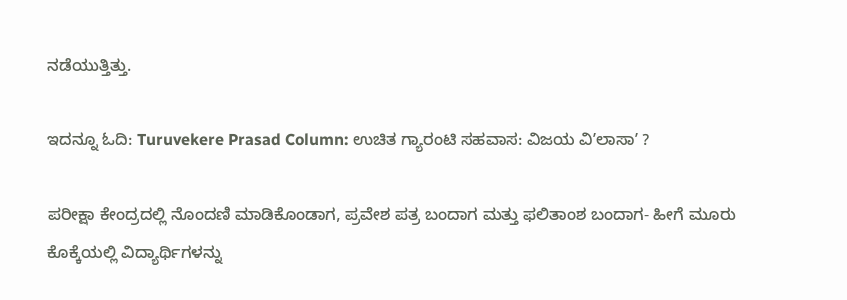ನಡೆಯುತ್ತಿತ್ತು.

ಇದನ್ನೂ ಓದಿ: Turuvekere Prasad Column: ಉಚಿತ ಗ್ಯಾರಂಟಿ ಸಹವಾಸ: ವಿಜಯ ವಿʼಲಾಸಾʼ ?

ಪರೀಕ್ಷಾ ಕೇಂದ್ರದಲ್ಲಿ ನೊಂದಣಿ ಮಾಡಿಕೊಂಡಾಗ, ಪ್ರವೇಶ ಪತ್ರ ಬಂದಾಗ ಮತ್ತು ಫಲಿತಾಂಶ ಬಂದಾಗ- ಹೀಗೆ ಮೂರು ಕೊಕ್ಕೆಯಲ್ಲಿ ವಿದ್ಯಾರ್ಥಿಗಳನ್ನು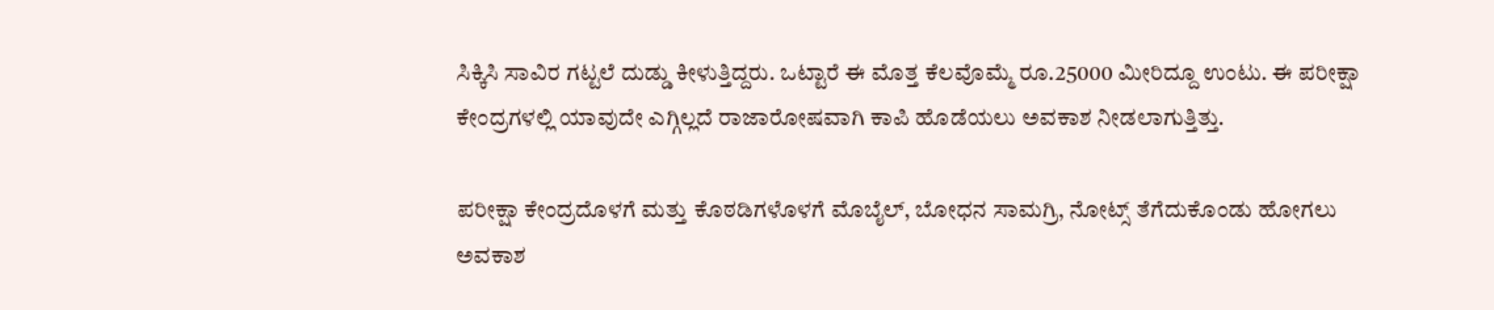ಸಿಕ್ಕಿಸಿ ಸಾವಿರ ಗಟ್ಟಲೆ ದುಡ್ಡು ಕೀಳುತ್ತಿದ್ದರು. ಒಟ್ಟಾರೆ ಈ ಮೊತ್ತ ಕೆಲವೊಮ್ಮೆ ರೂ.25000 ಮೀರಿದ್ದೂ ಉಂಟು. ಈ ಪರೀಕ್ಷಾ ಕೇಂದ್ರಗಳಲ್ಲಿ ಯಾವುದೇ ಎಗ್ಗಿಲ್ಲದೆ ರಾಜಾರೋಷವಾಗಿ ಕಾಪಿ ಹೊಡೆಯಲು ಅವಕಾಶ ನೀಡಲಾಗುತ್ತಿತ್ತು.

ಪರೀಕ್ಷಾ ಕೇಂದ್ರದೊಳಗೆ ಮತ್ತು ಕೊಠಡಿಗಳೊಳಗೆ ಮೊಬೈಲ್, ಬೋಧನ ಸಾಮಗ್ರಿ, ನೋಟ್ಸ್ ತೆಗೆದುಕೊಂಡು ಹೋಗಲು ಅವಕಾಶ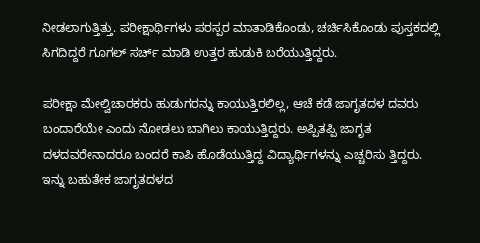ನೀಡಲಾಗುತ್ತಿತ್ತು. ಪರೀಕ್ಷಾರ್ಥಿಗಳು ಪರಸ್ಪರ ಮಾತಾಡಿಕೊಂಡು, ಚರ್ಚಿಸಿಕೊಂಡು ಪುಸ್ತಕದಲ್ಲಿ ಸಿಗದಿದ್ದರೆ ಗೂಗಲ್ ಸರ್ಚ್ ಮಾಡಿ ಉತ್ತರ ಹುಡುಕಿ ಬರೆಯುತ್ತಿದ್ದರು.

ಪರೀಕ್ಷಾ ಮೇಲ್ವಿಚಾರಕರು ಹುಡುಗರನ್ನು ಕಾಯುತ್ತಿರಲಿಲ್ಲ, ಆಚೆ ಕಡೆ ಜಾಗೃತದಳ ದವರು ಬಂದಾರೆಯೇ ಎಂದು ನೋಡಲು ಬಾಗಿಲು ಕಾಯುತ್ತಿದ್ದರು. ಅಪ್ಪಿತಪ್ಪಿ ಜಾಗೃತ ದಳದವರೇನಾದರೂ ಬಂದರೆ ಕಾಪಿ ಹೊಡೆಯುತ್ತಿದ್ದ ವಿದ್ಯಾರ್ಥಿಗಳನ್ನು ಎಚ್ಚರಿಸು‌ ತ್ತಿದ್ದರು. ಇನ್ನು ಬಹುತೇಕ ಜಾಗೃತದಳದ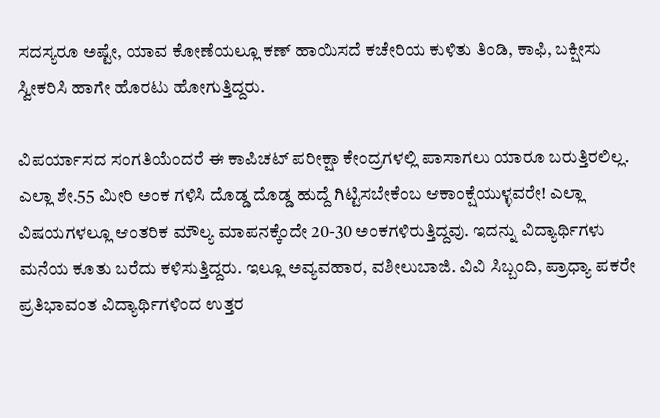ಸದಸ್ಯರೂ ಅಷ್ಟೇ, ಯಾವ ಕೋಣೆಯಲ್ಲೂ ಕಣ್ ಹಾಯಿಸದೆ ಕಚೇರಿಯ ಕುಳಿತು ತಿಂಡಿ, ಕಾಫಿ, ಬಕ್ಷೀಸು ಸ್ವೀಕರಿಸಿ ಹಾಗೇ ಹೊರಟು ಹೋಗುತ್ತಿದ್ದರು.

ವಿಪರ್ಯಾಸದ ಸಂಗತಿಯೆಂದರೆ ಈ ಕಾಪಿಚಟ್ ಪರೀಕ್ಷಾ ಕೇಂದ್ರಗಳಲ್ಲಿ ಪಾಸಾಗಲು ಯಾರೂ ಬರುತ್ತಿರಲಿಲ್ಲ. ಎಲ್ಲಾ ಶೇ.55 ಮೀರಿ ಅಂಕ ಗಳಿಸಿ ದೊಡ್ಡ ದೊಡ್ಡ ಹುದ್ದೆ ಗಿಟ್ಟಿಸಬೇಕೆಂಬ ಆಕಾಂಕ್ಷೆಯುಳ್ಳವರೇ! ಎಲ್ಲಾ ವಿಷಯಗಳಲ್ಲೂ ಆಂತರಿಕ ಮೌಲ್ಯ ಮಾಪನಕ್ಕೆಂದೇ 20-30 ಅಂಕಗಳಿರುತ್ತಿದ್ದವು. ಇದನ್ನು ವಿದ್ಯಾರ್ಥಿಗಳು ಮನೆಯ ಕೂತು ಬರೆದು ಕಳಿಸುತ್ತಿದ್ದರು. ಇಲ್ಲೂ ಅವ್ಯವಹಾರ, ವಶೀಲುಬಾಜಿ. ವಿವಿ ಸಿಬ್ಬಂದಿ, ಪ್ರಾಧ್ಯಾ ಪಕರೇ ಪ್ರತಿಭಾವಂತ ವಿದ್ಯಾರ್ಥಿಗಳಿಂದ ಉತ್ತರ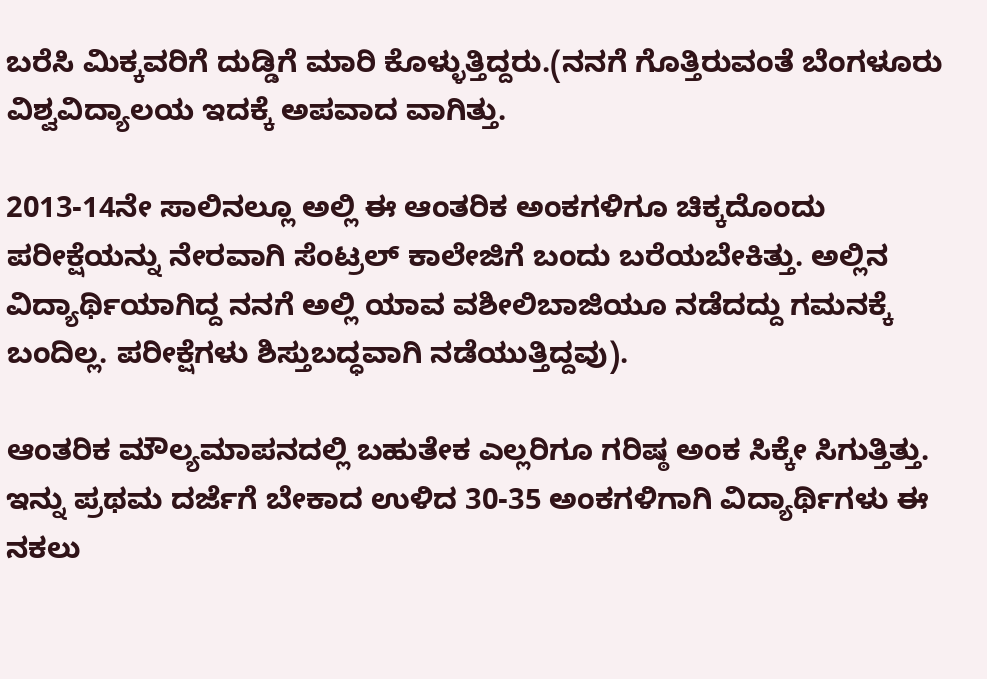ಬರೆಸಿ ಮಿಕ್ಕವರಿಗೆ ದುಡ್ಡಿಗೆ ಮಾರಿ ಕೊಳ್ಳುತ್ತಿದ್ದರು.(ನನಗೆ ಗೊತ್ತಿರುವಂತೆ ಬೆಂಗಳೂರು ವಿಶ್ವವಿದ್ಯಾಲಯ ಇದಕ್ಕೆ ಅಪವಾದ ವಾಗಿತ್ತು.

2013-14ನೇ ಸಾಲಿನಲ್ಲೂ ಅಲ್ಲಿ ಈ ಆಂತರಿಕ ಅಂಕಗಳಿಗೂ ಚಿಕ್ಕದೊಂದು ಪರೀಕ್ಷೆಯನ್ನು ನೇರವಾಗಿ ಸೆಂಟ್ರಲ್ ಕಾಲೇಜಿಗೆ ಬಂದು ಬರೆಯಬೇಕಿತ್ತು. ಅಲ್ಲಿನ ವಿದ್ಯಾರ್ಥಿಯಾಗಿದ್ದ ನನಗೆ ಅಲ್ಲಿ ಯಾವ ವಶೀಲಿಬಾಜಿಯೂ ನಡೆದದ್ದು ಗಮನಕ್ಕೆ ಬಂದಿಲ್ಲ. ಪರೀಕ್ಷೆಗಳು ಶಿಸ್ತುಬದ್ಧವಾಗಿ ನಡೆಯುತ್ತಿದ್ದವು).

ಆಂತರಿಕ ಮೌಲ್ಯಮಾಪನದಲ್ಲಿ ಬಹುತೇಕ ಎಲ್ಲರಿಗೂ ಗರಿಷ್ಠ ಅಂಕ ಸಿಕ್ಕೇ ಸಿಗುತ್ತಿತ್ತು. ಇನ್ನು ಪ್ರಥಮ ದರ್ಜೆಗೆ ಬೇಕಾದ ಉಳಿದ 30-35 ಅಂಕಗಳಿಗಾಗಿ ವಿದ್ಯಾರ್ಥಿಗಳು ಈ ನಕಲು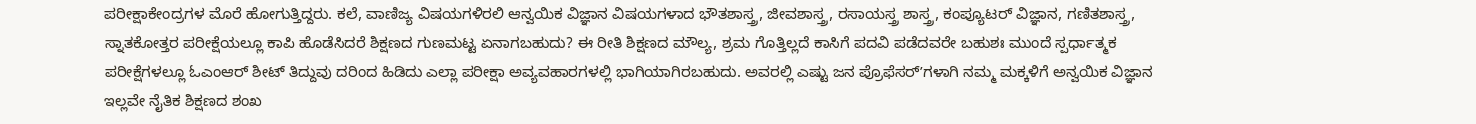ಪರೀಕ್ಷಾಕೇಂದ್ರಗಳ ಮೊರೆ ಹೋಗುತ್ತಿದ್ದರು. ಕಲೆ, ವಾಣಿಜ್ಯ ವಿಷಯಗಳಿರಲಿ ಆನ್ವಯಿಕ ವಿಜ್ಞಾನ ವಿಷಯಗಳಾದ ಭೌತಶಾಸ್ತ್ರ, ಜೀವಶಾಸ್ತ್ರ, ರಸಾಯಸ್ತ್ರ ಶಾಸ್ತ್ರ, ಕಂಪ್ಯೂಟರ್ ವಿಜ್ಞಾನ, ಗಣಿತಶಾಸ್ತ್ರ, ಸ್ನಾತಕೋತ್ತರ ಪರೀಕ್ಷೆಯಲ್ಲೂ ಕಾಪಿ ಹೊಡೆಸಿದರೆ ಶಿಕ್ಷಣದ ಗುಣಮಟ್ಟ ಏನಾಗಬಹುದು? ಈ ರೀತಿ ಶಿಕ್ಷಣದ ಮೌಲ್ಯ, ಶ್ರಮ ಗೊತ್ತಿಲ್ಲದೆ ಕಾಸಿಗೆ ಪದವಿ ಪಡೆದವರೇ ಬಹುಶಃ ಮುಂದೆ ಸ್ಪರ್ಧಾತ್ಮಕ ಪರೀಕ್ಷೆಗಳಲ್ಲೂ ಓಎಂಆರ್ ಶೀಟ್ ತಿದ್ದುವು ದರಿಂದ ಹಿಡಿದು ಎಲ್ಲಾ ಪರೀಕ್ಷಾ ಅವ್ಯವಹಾರಗಳಲ್ಲಿ ಭಾಗಿಯಾಗಿರಬಹುದು. ಅವರಲ್ಲಿ ಎಷ್ಟು ಜನ ಪ್ರೊಫೆಸರ್ʼಗಳಾಗಿ ನಮ್ಮ ಮಕ್ಕಳಿಗೆ ಅನ್ವಯಿಕ ವಿಜ್ಞಾನ ಇಲ್ಲವೇ ನೈತಿಕ ಶಿಕ್ಷಣದ ಶಂಖ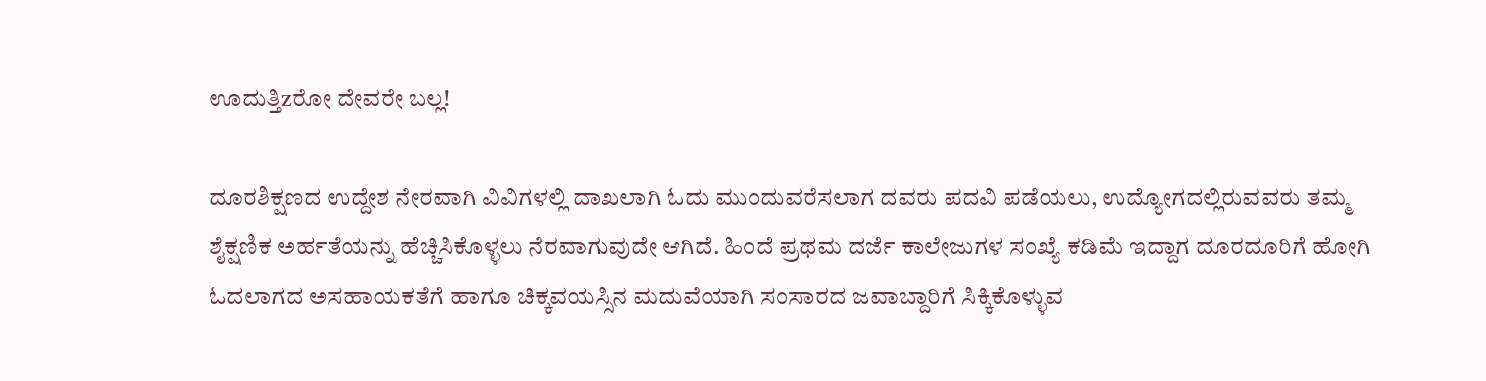ಊದುತ್ತಿzರೋ ದೇವರೇ ಬಲ್ಲ!

ದೂರಶಿಕ್ಷಣದ ಉದ್ದೇಶ ನೇರವಾಗಿ ವಿವಿಗಳಲ್ಲಿ ದಾಖಲಾಗಿ ಓದು ಮುಂದುವರೆಸಲಾಗ ದವರು ಪದವಿ ಪಡೆಯಲು, ಉದ್ಯೋಗದಲ್ಲಿರುವವರು ತಮ್ಮ ಶೈಕ್ಷಣಿಕ ಅರ್ಹತೆಯನ್ನು ಹೆಚ್ಚಿಸಿಕೊಳ್ಳಲು ನೆರವಾಗುವುದೇ ಆಗಿದೆ. ಹಿಂದೆ ಪ್ರಥಮ ದರ್ಜೆ ಕಾಲೇಜುಗಳ ಸಂಖ್ಯೆ ಕಡಿಮೆ ಇದ್ದಾಗ ದೂರದೂರಿಗೆ ಹೋಗಿ ಓದಲಾಗದ ಅಸಹಾಯಕತೆಗೆ ಹಾಗೂ ಚಿಕ್ಕವಯಸ್ಸಿನ ಮದುವೆಯಾಗಿ ಸಂಸಾರದ ಜವಾಬ್ದಾರಿಗೆ ಸಿಕ್ಕಿಕೊಳ್ಳುವ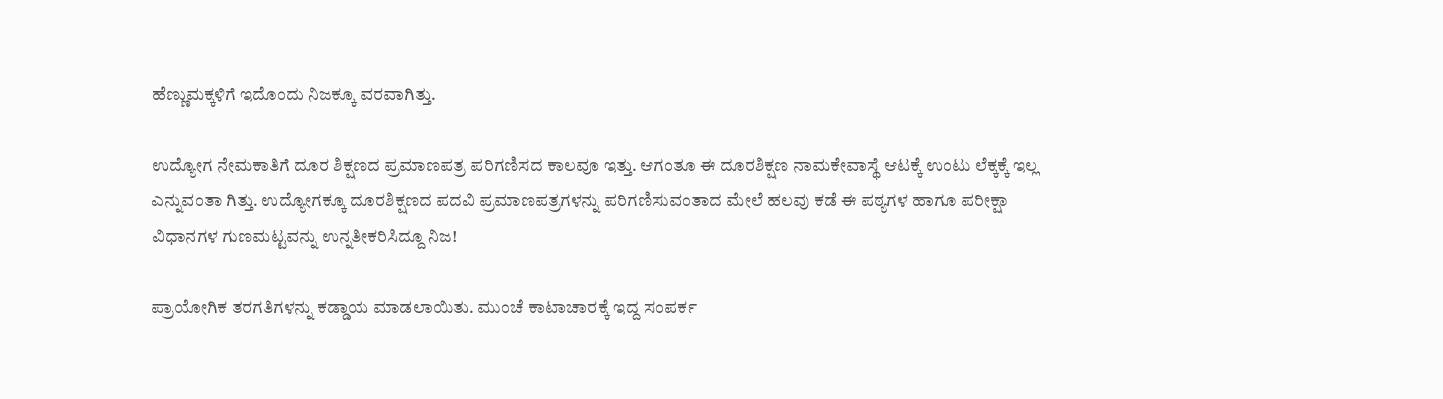ಹೆಣ್ಣುಮಕ್ಕಳಿಗೆ ಇದೊಂದು ನಿಜಕ್ಕೂ ವರವಾಗಿತ್ತು.

ಉದ್ಯೋಗ ನೇಮಕಾತಿಗೆ ದೂರ ಶಿಕ್ಷಣದ ಪ್ರಮಾಣಪತ್ರ ಪರಿಗಣಿಸದ ಕಾಲವೂ ಇತ್ತು. ಆಗಂತೂ ಈ ದೂರಶಿಕ್ಷಣ ನಾಮಕೇವಾಸ್ಥೆ ಆಟಕ್ಕೆ ಉಂಟು ಲೆಕ್ಕಕ್ಕೆ ಇಲ್ಲ ಎನ್ನುವಂತಾ ಗಿತ್ತು. ಉದ್ಯೋಗಕ್ಕೂ ದೂರಶಿಕ್ಷಣದ ಪದವಿ ಪ್ರಮಾಣಪತ್ರಗಳನ್ನು ಪರಿಗಣಿಸುವಂತಾದ ಮೇಲೆ ಹಲವು ಕಡೆ ಈ ಪಠ್ಯಗಳ ಹಾಗೂ ಪರೀಕ್ಷಾ ವಿಧಾನಗಳ ಗುಣಮಟ್ಟವನ್ನು ಉನ್ನತೀಕರಿಸಿದ್ದೂ ನಿಜ!

ಪ್ರಾಯೋಗಿಕ ತರಗತಿಗಳನ್ನು ಕಡ್ಡಾಯ ಮಾಡಲಾಯಿತು. ಮುಂಚೆ ಕಾಟಾಚಾರಕ್ಕೆ ಇದ್ದ ಸಂಪರ್ಕ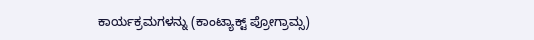ಕಾರ್ಯಕ್ರಮಗಳನ್ನು (ಕಾಂಟ್ಯಾಕ್ಟ್‌ ಪ್ರೋಗ್ರಾಮ್ಸ)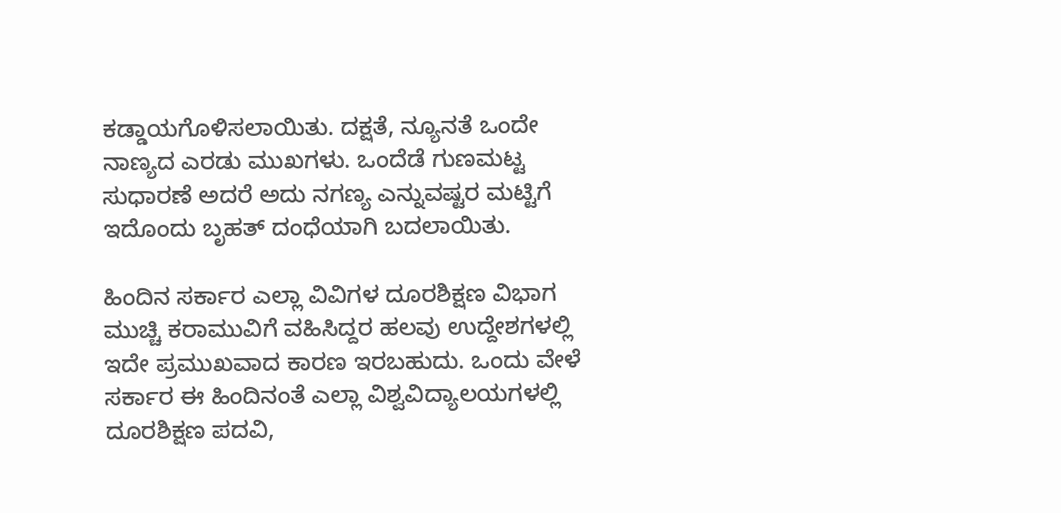ಕಡ್ಡಾಯಗೊಳಿಸಲಾಯಿತು. ದಕ್ಷತೆ, ನ್ಯೂನತೆ ಒಂದೇ ನಾಣ್ಯದ ಎರಡು ಮುಖಗಳು. ಒಂದೆಡೆ ಗುಣಮಟ್ಟ ಸುಧಾರಣೆ ಅದರೆ ಅದು ನಗಣ್ಯ ಎನ್ನುವಷ್ಟರ ಮಟ್ಟಿಗೆ ಇದೊಂದು ಬೃಹತ್ ದಂಧೆಯಾಗಿ ಬದಲಾಯಿತು.

ಹಿಂದಿನ ಸರ್ಕಾರ ಎಲ್ಲಾ ವಿವಿಗಳ ದೂರಶಿಕ್ಷಣ ವಿಭಾಗ ಮುಚ್ಚಿ ಕರಾಮುವಿಗೆ ವಹಿಸಿದ್ದರ ಹಲವು ಉದ್ದೇಶಗಳಲ್ಲಿ ಇದೇ ಪ್ರಮುಖವಾದ ಕಾರಣ ಇರಬಹುದು. ಒಂದು ವೇಳೆ ಸರ್ಕಾರ ಈ ಹಿಂದಿನಂತೆ ಎಲ್ಲಾ ವಿಶ್ವವಿದ್ಯಾಲಯಗಳಲ್ಲಿ ದೂರಶಿಕ್ಷಣ ಪದವಿ,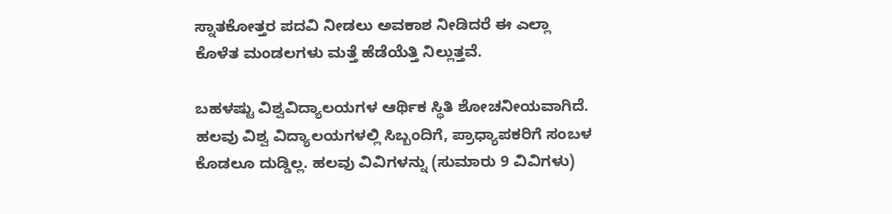ಸ್ನಾತಕೋತ್ತರ ಪದವಿ ನೀಡಲು ಅವಕಾಶ ನೀಡಿದರೆ ಈ ಎಲ್ಲಾ ಕೊಳೆತ ಮಂಡಲಗಳು ಮತ್ತೆ ಹೆಡೆಯೆತ್ತಿ ನಿಲ್ಲುತ್ತವೆ.

ಬಹಳಷ್ಟು ವಿಶ್ವವಿದ್ಯಾಲಯಗಳ ಆರ್ಥಿಕ ಸ್ಥಿತಿ ಶೋಚನೀಯವಾಗಿದೆ. ಹಲವು ವಿಶ್ವ ವಿದ್ಯಾಲಯಗಳಲ್ಲಿ ಸಿಬ್ಬಂದಿಗೆ, ಪ್ರಾಧ್ಯಾಪಕರಿಗೆ ಸಂಬಳ ಕೊಡಲೂ ದುಡ್ಡಿಲ್ಲ. ಹಲವು ವಿವಿಗಳನ್ನು (ಸುಮಾರು 9 ವಿವಿಗಳು)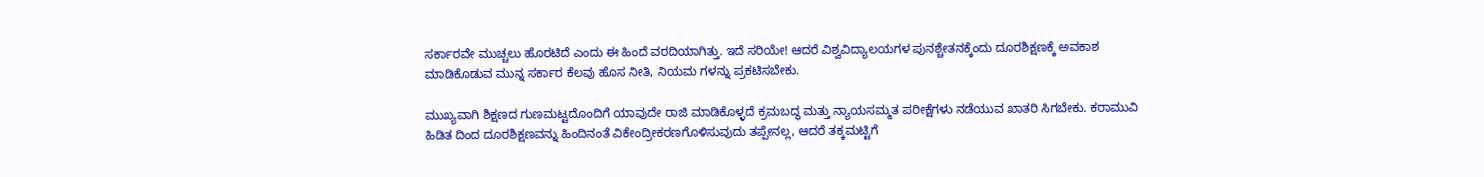ಸರ್ಕಾರವೇ ಮುಚ್ಚಲು ಹೊರಟಿದೆ ಎಂದು ಈ ಹಿಂದೆ ವರದಿಯಾಗಿತ್ತು. ಇದೆ ಸರಿಯೇ! ಆದರೆ ವಿಶ್ವವಿದ್ಯಾಲಯಗಳ ಪುನಶ್ಚೇತನಕ್ಕೆಂದು ದೂರಶಿಕ್ಷಣಕ್ಕೆ ಅವಕಾಶ ಮಾಡಿಕೊಡುವ ಮುನ್ನ ಸರ್ಕಾರ ಕೆಲವು ಹೊಸ ನೀತಿ, ನಿಯಮ ಗಳನ್ನು ಪ್ರಕಟಿಸಬೇಕು.

ಮುಖ್ಯವಾಗಿ ಶಿಕ್ಷಣದ ಗುಣಮಟ್ಟದೊಂದಿಗೆ ಯಾವುದೇ ರಾಜಿ ಮಾಡಿಕೊಳ್ಳದೆ ಕ್ರಮಬದ್ಧ ಮತ್ತು ನ್ಯಾಯಸಮ್ಮತ ಪರೀಕ್ಷೆಗಳು ನಡೆಯುವ ಖಾತರಿ ಸಿಗಬೇಕು. ಕರಾಮುವಿ ಹಿಡಿತ ದಿಂದ ದೂರಶಿಕ್ಷಣವನ್ನು ಹಿಂದಿನಂತೆ ವಿಕೇಂದ್ರೀಕರಣಗೊಳಿಸುವುದು ತಪ್ಪೇನಲ್ಲ, ಆದರೆ ತಕ್ಕಮಟ್ಟಿಗೆ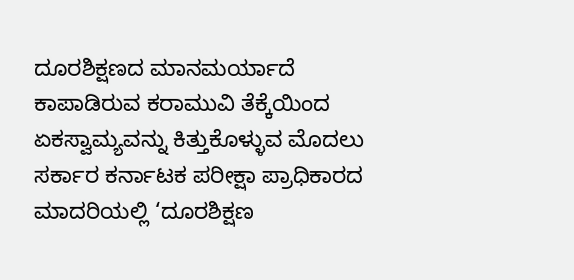ದೂರಶಿಕ್ಷಣದ ಮಾನಮರ್ಯಾದೆ ಕಾಪಾಡಿರುವ ಕರಾಮುವಿ ತೆಕ್ಕೆಯಿಂದ ಏಕಸ್ವಾಮ್ಯವನ್ನು ಕಿತ್ತುಕೊಳ್ಳುವ ಮೊದಲು ಸರ್ಕಾರ ಕರ್ನಾಟಕ ಪರೀಕ್ಷಾ ಪ್ರಾಧಿಕಾರದ ಮಾದರಿಯಲ್ಲಿ ‘ದೂರಶಿಕ್ಷಣ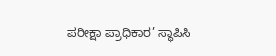ಪರೀಕ್ಷಾ ಪ್ರಾಧಿಕಾರ’ ಸ್ಥಾಪಿಸಿ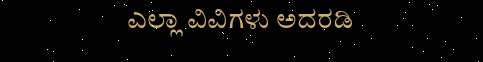ಎಲ್ಲಾ ವಿವಿಗಳು ಅದರಡಿ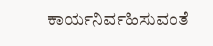ಕಾರ್ಯನಿರ್ವಹಿಸುವಂತೆ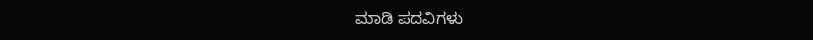ಮಾಡಿ ಪದವಿಗಳು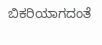ಬಿಕರಿಯಾಗದಂತೆ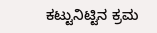ಕಟ್ಟುನಿಟ್ಟಿನ ಕ್ರಮ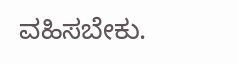ವಹಿಸಬೇಕು.